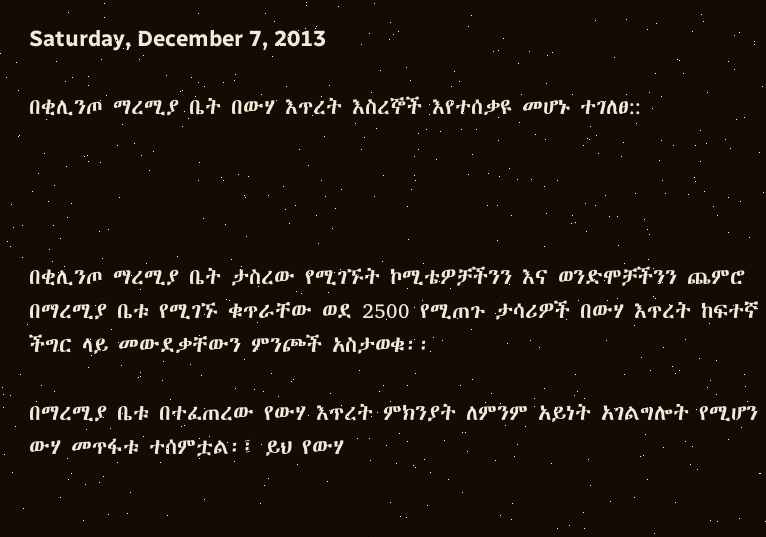Saturday, December 7, 2013

በቂሊንጦ ማረሚያ ቤት በውሃ እጥረት እስረኞች እየተሰቃዩ መሆኑ ተገለፀ::




በቂሊንጦ ማረሚያ ቤት ታስረው የሚገኙት ኮሚቴዎቻችንን እና ወንድሞቻችንን ጨምሮ በማረሚያ ቤቱ የሚገኙ ቁጥራቸው ወደ 2500 የሚጠጉ ታሳሪዎች በውሃ እጥረት ከፍተኛ ችግር ላይ መውደቃቸውን ምንጮች አስታወቁ፡፡

በማረሚያ ቤቱ በተፈጠረው የውሃ እጥረት ምክንያት ለምንም አይነት አገልግሎት የሚሆን ውሃ መጥፋቱ ተሰምቷል፡፤ ይህ የውሃ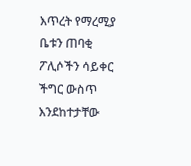እጥረት የማረሚያ ቤቱን ጠባቂ ፖሊሶችን ሳይቀር ችግር ውስጥ እንደከተታቸው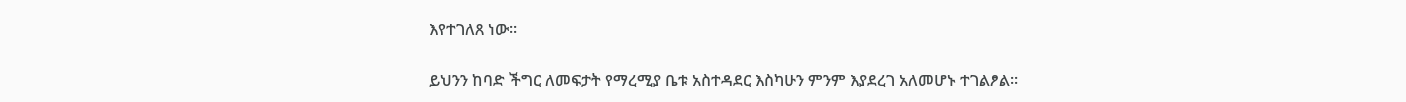እየተገለጸ ነው፡፡

ይህንን ከባድ ችግር ለመፍታት የማረሚያ ቤቱ አስተዳደር እስካሁን ምንም እያደረገ አለመሆኑ ተገልፆል፡፡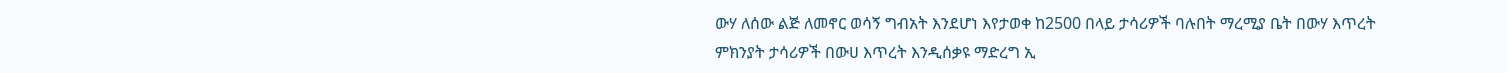ውሃ ለሰው ልጅ ለመኖር ወሳኝ ግብአት እንደሆነ እየታወቀ ከ2500 በላይ ታሳሪዎች ባሉበት ማረሚያ ቤት በውሃ እጥረት ምክንያት ታሳሪዎች በውሀ እጥረት እንዲሰቃዩ ማድረግ ኢ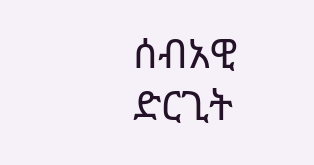ሰብአዊ ድርጊት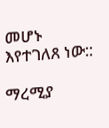መሆኑ እየተገለጸ ነው::

ማረሚያ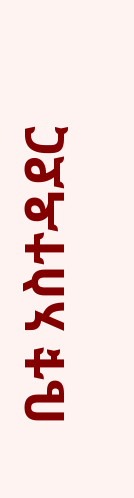ቤቱ አስተዳደር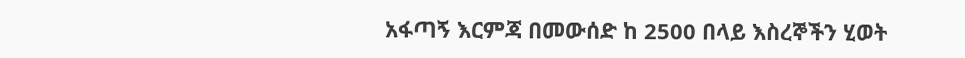አፋጣኝ እርምጃ በመውሰድ ከ 2500 በላይ እስረኞችን ሂወት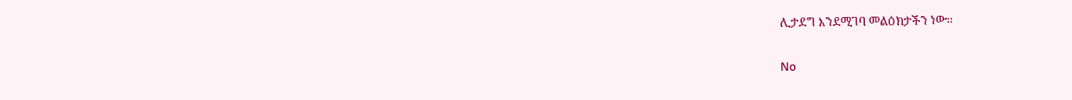ሊታደግ እንደሚገባ መልዕክታችን ነው፡፡

No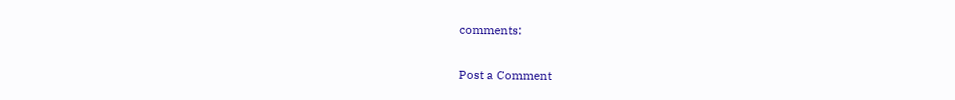comments:

Post a Comment